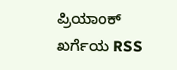ಪ್ರಿಯಾಂಕ್ ಖರ್ಗೆಯ RSS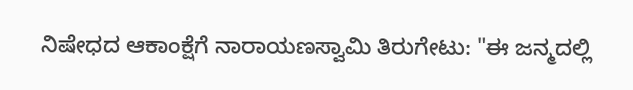ನಿಷೇಧದ ಆಕಾಂಕ್ಷೆಗೆ ನಾರಾಯಣಸ್ವಾಮಿ ತಿರುಗೇಟು: "ಈ ಜನ್ಮದಲ್ಲಿ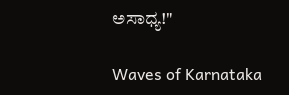ಅಸಾಧ್ಯ!"

Waves of Karnataka